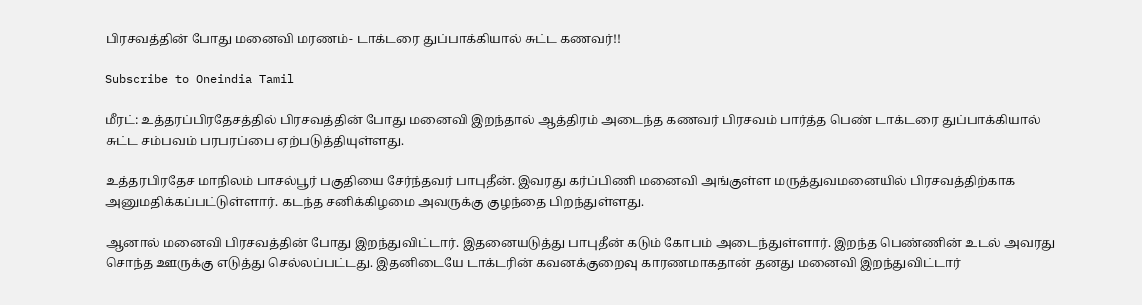பிரசவத்தின் போது மனைவி மரணம்- டாக்டரை துப்பாக்கியால் சுட்ட கணவர்!!

Subscribe to Oneindia Tamil

மீரட்: உத்தரப்பிரதேசத்தில் பிரசவத்தின் போது மனைவி இறந்தால் ஆத்திரம் அடைந்த கணவர் பிரசவம் பார்த்த பெண் டாக்டரை துப்பாக்கியால் சுட்ட சம்பவம் பரபரப்பை ஏற்படுத்தியுள்ளது.

உத்தரபிரதேச மாநிலம் பாசல்பூர் பகுதியை சேர்ந்தவர் பாபுதீன். இவரது கர்ப்பிணி மனைவி அங்குள்ள மருத்துவமனையில் பிரசவத்திற்காக அனுமதிக்கப்பட்டுள்ளார். கடந்த சனிக்கிழமை அவருக்கு குழந்தை பிறந்துள்ளது.

ஆனால் மனைவி பிரசவத்தின் போது இறந்துவிட்டார். இதனையடுத்து பாபுதீன் கடும் கோபம் அடைந்துள்ளார். இறந்த பெண்ணின் உடல் அவரது சொந்த ஊருக்கு எடுத்து செல்லப்பட்டது. இதனிடையே டாக்டரின் கவனக்குறைவு காரணமாகதான் தனது மனைவி இறந்துவிட்டார்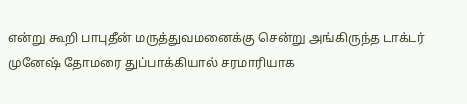என்று கூறி பாபுதீன் மருத்துவமனைக்கு சென்று அங்கிருந்த டாக்டர் முனேஷ் தோமரை துப்பாக்கியால் சரமாரியாக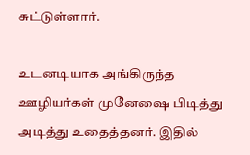சுட்டுள்ளார்.

உடனடியாக அங்கிருந்த ஊழியர்கள் முனேஷை பிடித்து அடித்து உதைத்தனர். இதில்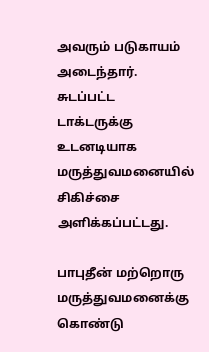அவரும் படுகாயம் அடைந்தார். சுடப்பட்ட டாக்டருக்கு உடனடியாக மருத்துவமனையில் சிகிச்சை அளிக்கப்பட்டது.

பாபுதீன் மற்றொரு மருத்துவமனைக்கு கொண்டு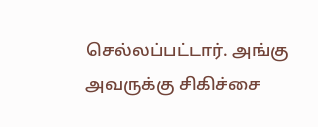செல்லப்பட்டார். அங்கு அவருக்கு சிகிச்சை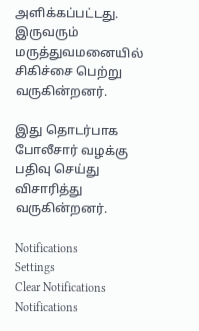அளிக்கப்பட்டது. இருவரும் மருத்துவமனையில் சிகிச்சை பெற்று வருகின்றனர்.

இது தொடர்பாக போலீசார் வழக்கு பதிவு செய்து விசாரித்து வருகின்றனர்.

Notifications
Settings
Clear Notifications
Notifications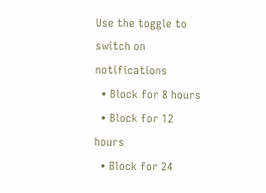Use the toggle to switch on notifications
  • Block for 8 hours
  • Block for 12 hours
  • Block for 24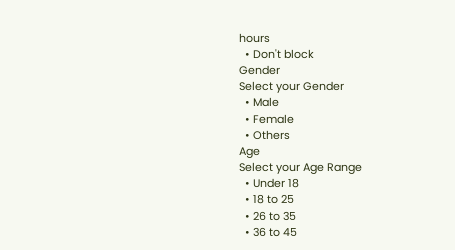hours
  • Don't block
Gender
Select your Gender
  • Male
  • Female
  • Others
Age
Select your Age Range
  • Under 18
  • 18 to 25
  • 26 to 35
  • 36 to 45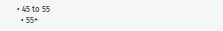• 45 to 55
  • 55+